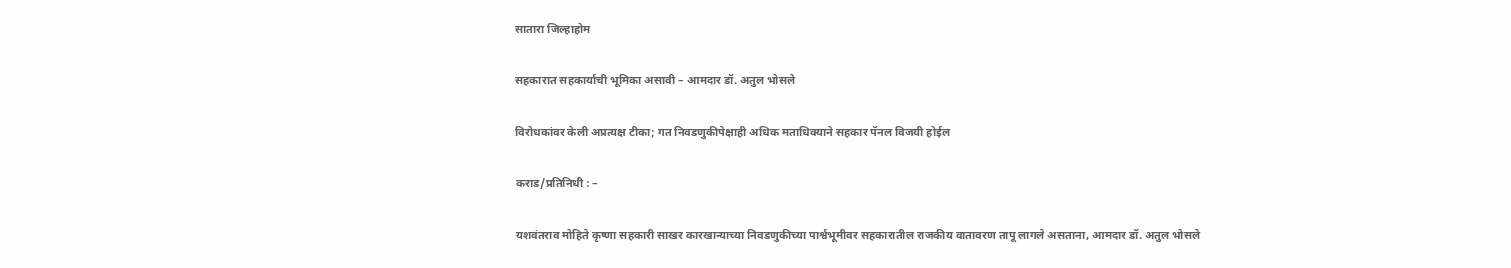सातारा जिल्हाहोम

सहकारात सहकार्याची भूमिका असावी – आमदार डॉ. अतुल भोसले

विरोधकांवर केली अप्रत्यक्ष टीका; गत निवडणुकीपेक्षाही अधिक मताधिक्याने सहकार पॅनल विजयी होईल

कराड/प्रतिनिधी : –

यशवंतराव मोहिते कृष्णा सहकारी साखर कारखान्याच्या निवडणुकीच्या पार्श्वभूमीवर सहकारातील राजकीय वातावरण तापू लागले असताना, आमदार डॉ. अतुल भोसले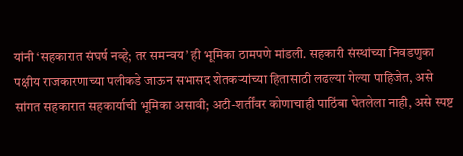यांनी ‘सहकारात संघर्ष नव्हे; तर समन्वय’ ही भूमिका ठामपणे मांडली. सहकारी संस्थांच्या निवडणुका पक्षीय राजकारणाच्या पलीकडे जाऊन सभासद शेतकऱ्यांच्या हितासाठी लढल्या गेल्या पाहिजेत, असे सांगत सहकारात सहकार्याची भूमिका असावी; अटी-शर्तींवर कोणाचाही पाठिंबा घेतलेला नाही, असे स्पष्ट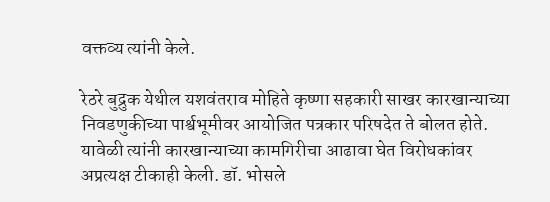वक्तव्य त्यांनी केले.

रेठरे बुद्रुक येथील यशवंतराव मोहिते कृष्णा सहकारी साखर कारखान्याच्या निवडणुकीच्या पार्श्वभूमीवर आयोजित पत्रकार परिषदेत ते बोलत होते. यावेळी त्यांनी कारखान्याच्या कामगिरीचा आढावा घेत विरोधकांवर अप्रत्यक्ष टीकाही केली. डॉ. भोसले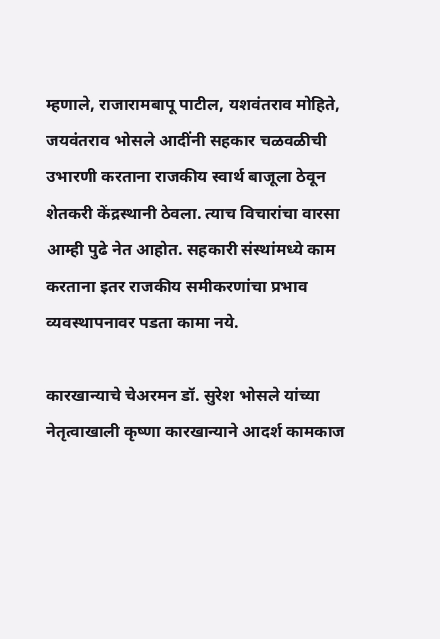म्हणाले, राजारामबापू पाटील, यशवंतराव मोहिते, जयवंतराव भोसले आदींनी सहकार चळवळीची उभारणी करताना राजकीय स्वार्थ बाजूला ठेवून शेतकरी केंद्रस्थानी ठेवला. त्याच विचारांचा वारसा आम्ही पुढे नेत आहोत. सहकारी संस्थांमध्ये काम करताना इतर राजकीय समीकरणांचा प्रभाव व्यवस्थापनावर पडता कामा नये.

कारखान्याचे चेअरमन डॉ. सुरेश भोसले यांच्या नेतृत्वाखाली कृष्णा कारखान्याने आदर्श कामकाज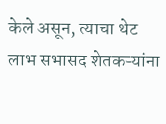केले असून, त्याचा थेट लाभ सभासद शेतकऱ्यांना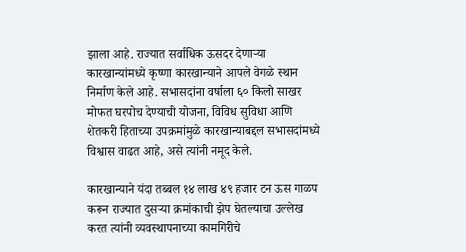झाला आहे. राज्यात सर्वाधिक ऊसदर देणाऱ्या कारखान्यांमध्ये कृष्णा कारखान्याने आपले वेगळे स्थान निर्माण केले आहे. सभासदांना वर्षाला ६० किलो साखर मोफत घरपोच देण्याची योजना, विविध सुविधा आणि शेतकरी हिताच्या उपक्रमांमुळे कारखान्याबद्दल सभासदांमध्ये विश्वास वाढत आहे, असे त्यांनी नमूद केले.

कारखान्याने यंदा तब्बल १४ लाख ४९ हजार टन ऊस गाळप करून राज्यात दुसऱ्या क्रमांकाची झेप घेतल्याचा उल्लेख करत त्यांनी व्यवस्थापनाच्या कामगिरीचे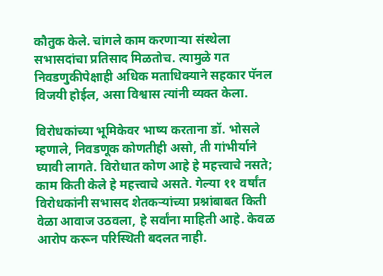कौतुक केले. चांगले काम करणाऱ्या संस्थेला सभासदांचा प्रतिसाद मिळतोच. त्यामुळे गत निवडणुकीपेक्षाही अधिक मताधिक्याने सहकार पॅनल विजयी होईल, असा विश्वास त्यांनी व्यक्त केला.

विरोधकांच्या भूमिकेवर भाष्य करताना डॉ. भोसले म्हणाले, निवडणूक कोणतीही असो, ती गांभीर्याने घ्यावी लागते. विरोधात कोण आहे हे महत्त्वाचे नसते; काम किती केले हे महत्त्वाचे असते. गेल्या ११ वर्षांत विरोधकांनी सभासद शेतकऱ्यांच्या प्रश्नांबाबत किती वेळा आवाज उठवला, हे सर्वांना माहिती आहे. केवळ आरोप करून परिस्थिती बदलत नाही.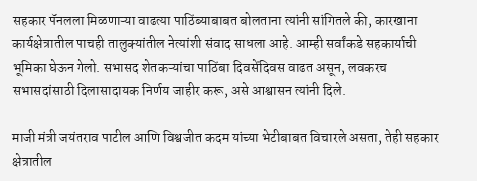सहकार पॅनलला मिळणाऱ्या वाढत्या पाठिंब्याबाबत बोलताना त्यांनी सांगितले की, कारखाना कार्यक्षेत्रातील पाचही तालुक्यांतील नेत्यांशी संवाद साधला आहे. आम्ही सर्वांकडे सहकार्याची भूमिका घेऊन गेलो. सभासद शेतकऱ्यांचा पाठिंबा दिवसेंदिवस वाढत असून, लवकरच सभासदांसाठी दिलासादायक निर्णय जाहीर करू, असे आश्वासन त्यांनी दिले.

माजी मंत्री जयंतराव पाटील आणि विश्वजीत कदम यांच्या भेटीबाबत विचारले असता, तेही सहकार क्षेत्रातील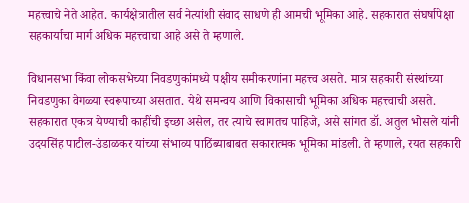महत्त्वाचे नेते आहेत. कार्यक्षेत्रातील सर्व नेत्यांशी संवाद साधणे ही आमची भूमिका आहे. सहकारात संघर्षापेक्षा सहकार्याचा मार्ग अधिक महत्त्वाचा आहे असे ते म्हणाले.

विधानसभा किंवा लोकसभेच्या निवडणुकांमध्ये पक्षीय समीकरणांना महत्त्व असते. मात्र सहकारी संस्थांच्या निवडणुका वेगळ्या स्वरूपाच्या असतात. येथे समन्वय आणि विकासाची भूमिका अधिक महत्त्वाची असते. सहकारात एकत्र येण्याची काहींची इच्छा असेल, तर त्याचे स्वागतच पाहिजे, असे सांगत डॉ. अतुल भोसले यांनी उदयसिंह पाटील-उंडाळकर यांच्या संभाव्य पाठिंब्याबाबत सकारात्मक भूमिका मांडली. ते म्हणाले, रयत सहकारी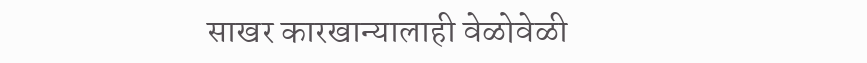साखर कारखान्यालाही वेळोवेळी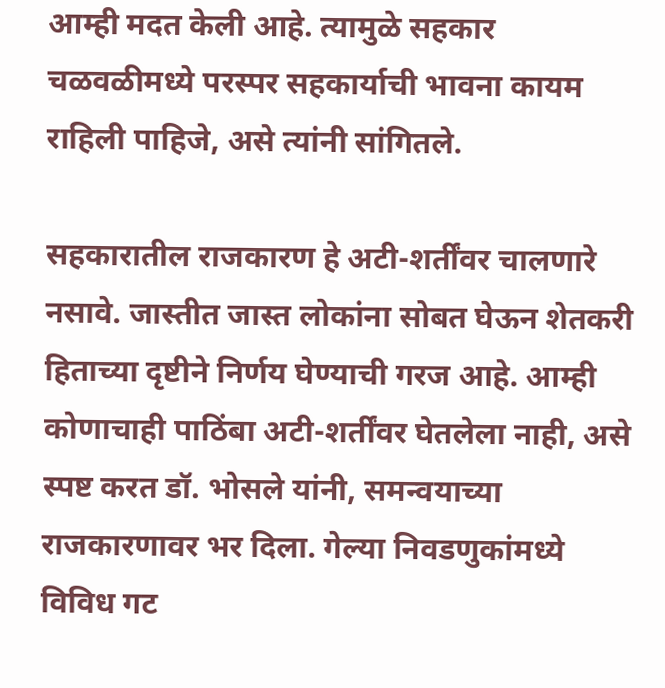आम्ही मदत केली आहे. त्यामुळे सहकार चळवळीमध्ये परस्पर सहकार्याची भावना कायम राहिली पाहिजे, असे त्यांनी सांगितले.

सहकारातील राजकारण हे अटी-शर्तींवर चालणारे नसावे. जास्तीत जास्त लोकांना सोबत घेऊन शेतकरी हिताच्या दृष्टीने निर्णय घेण्याची गरज आहे. आम्ही कोणाचाही पाठिंबा अटी-शर्तींवर घेतलेला नाही, असे स्पष्ट करत डॉ. भोसले यांनी, समन्वयाच्या राजकारणावर भर दिला. गेल्या निवडणुकांमध्ये विविध गट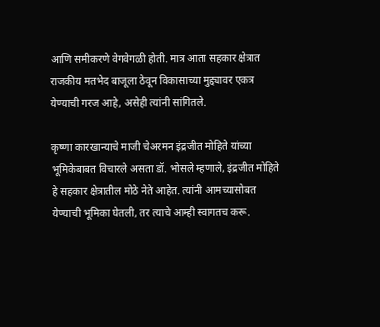आणि समीकरणे वेगवेगळी होती. मात्र आता सहकार क्षेत्रात राजकीय मतभेद बाजूला ठेवून विकासाच्या मुद्द्यावर एकत्र येण्याची गरज आहे, असेही त्यांनी सांगितले.

कृष्णा कारखान्याचे माजी चेअरमन इंद्रजीत मोहिते यांच्या भूमिकेबाबत विचारले असता डॉ. भोसले म्हणाले, इंद्रजीत मोहिते हे सहकार क्षेत्रातील मोठे नेते आहेत. त्यांनी आमच्यासोबत येण्याची भूमिका घेतली, तर त्याचे आम्ही स्वागतच करू.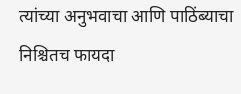त्यांच्या अनुभवाचा आणि पाठिंब्याचा निश्चितच फायदा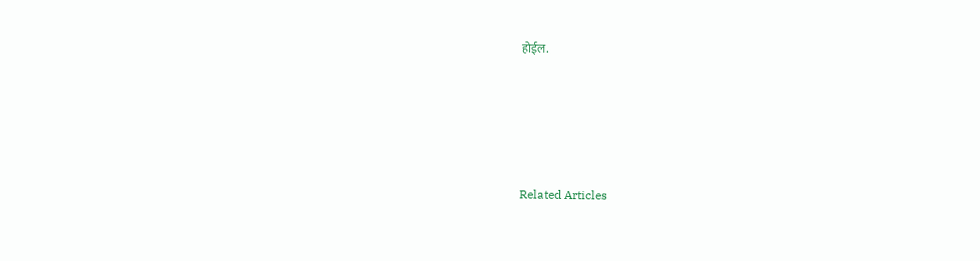होईल.





Related Articles